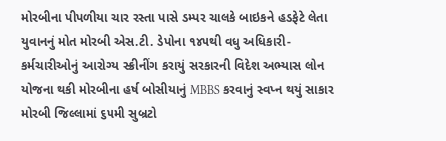મોરબીના પીપળીયા ચાર રસ્તા પાસે ડમ્પર ચાલકે બાઇકને હડફેટે લેતા યુવાનનું મોત મોરબી એસ.ટી. ડેપોના ૧૪૫થી વધુ અધિકારી-કર્મચારીઓનું આરોગ્ય સ્ક્રીનીંગ કરાયું સરકારની વિદેશ અભ્યાસ લોન યોજના થકી મોરબીના હર્ષ બોસીયાનું MBBS કરવાનું સ્વપ્ન થયું સાકાર મોરબી જિલ્લામાં ૬૫મી સુબ્રટો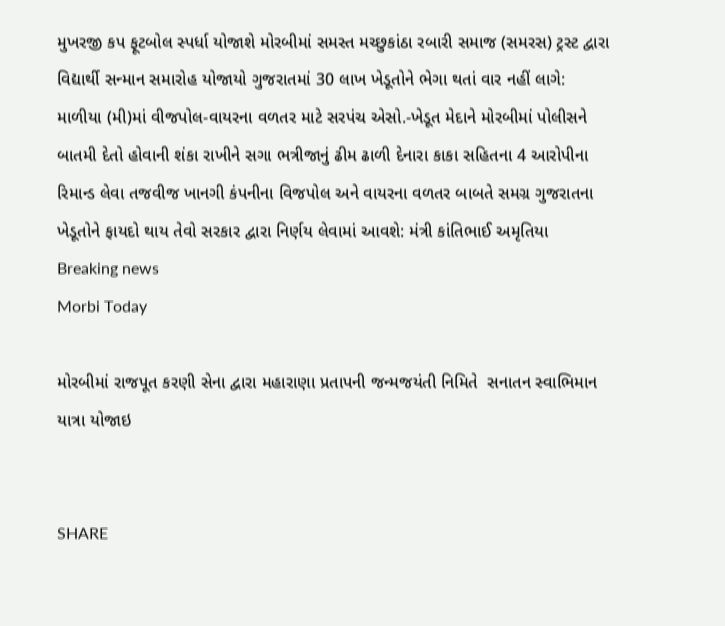મુખરજી કપ ફૂટબોલ સ્પર્ધા યોજાશે મોરબીમાં સમસ્ત મચ્છુકાંઠા રબારી સમાજ (સમરસ) ટ્રસ્ટ દ્વારા વિદ્યાર્થી સન્માન સમારોહ યોજાયો ગુજરાતમાં 30 લાખ ખેડૂતોને ભેગા થતાં વાર નહીં લાગે: માળીયા (મી)માં વીજપોલ-વાયરના વળતર માટે સરપંચ એસો.-ખેડૂત મેદાને મોરબીમાં પોલીસને બાતમી દેતો હોવાની શંકા રાખીને સગા ભત્રીજાનું ઢીમ ઢાળી દેનારા કાકા સહિતના 4 આરોપીના રિમાન્ડ લેવા તજવીજ ખાનગી કંપનીના વિજપોલ અને વાયરના વળતર બાબતે સમગ્ર ગુજરાતના ખેડૂતોને ફાયદો થાય તેવો સરકાર દ્વારા નિર્ણય લેવામાં આવશે: મંત્રી કાંતિભાઈ અમૃતિયા
Breaking news
Morbi Today

મોરબીમાં રાજપૂત કરણી સેના દ્વારા મહારાણા પ્રતાપની જન્મજયંતી નિમિતે  સનાતન સ્વાભિમાન યાત્રા યોજાઇ


SHARE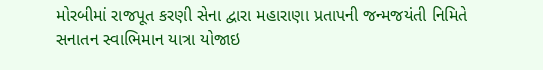મોરબીમાં રાજપૂત કરણી સેના દ્વારા મહારાણા પ્રતાપની જન્મજયંતી નિમિતે  સનાતન સ્વાભિમાન યાત્રા યોજાઇ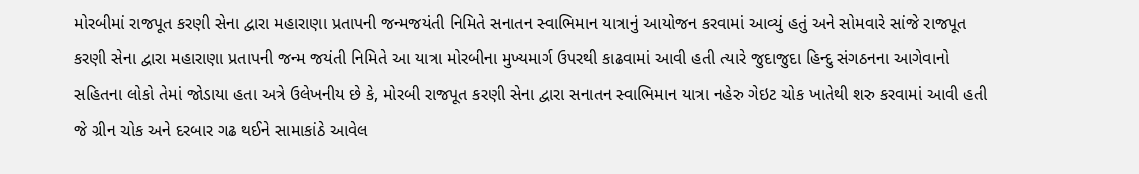મોરબીમાં રાજપૂત કરણી સેના દ્વારા મહારાણા પ્રતાપની જન્મજયંતી નિમિતે સનાતન સ્વાભિમાન યાત્રાનું આયોજન કરવામાં આવ્યું હતું અને સોમવારે સાંજે રાજપૂત કરણી સેના દ્વારા મહારાણા પ્રતાપની જન્મ જયંતી નિમિતે આ યાત્રા મોરબીના મુખ્યમાર્ગ ઉપરથી કાઢવામાં આવી હતી ત્યારે જુદાજુદા હિન્દુ સંગઠનના આગેવાનો સહિતના લોકો તેમાં જોડાયા હતા અત્રે ઉલેખનીય છે કે, મોરબી રાજપૂત કરણી સેના દ્વારા સનાતન સ્વાભિમાન યાત્રા નહેરુ ગેઇટ ચોક ખાતેથી શરુ કરવામાં આવી હતી જે ગ્રીન ચોક અને દરબાર ગઢ થઈને સામાકાંઠે આવેલ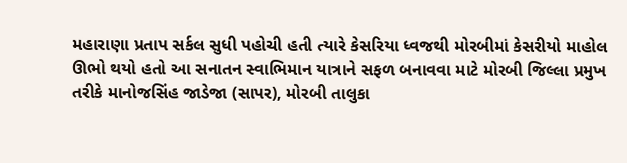મહારાણા પ્રતાપ સર્કલ સુધી પહોચી હતી ત્યારે કેસરિયા ધ્વજથી મોરબીમાં કેસરીયો માહોલ ઊભો થયો હતો આ સનાતન સ્વાભિમાન યાત્રાને સફળ બનાવવા માટે મોરબી જિલ્લા પ્રમુખ તરીકે માનોજસિંહ જાડેજા (સાપર), મોરબી તાલુકા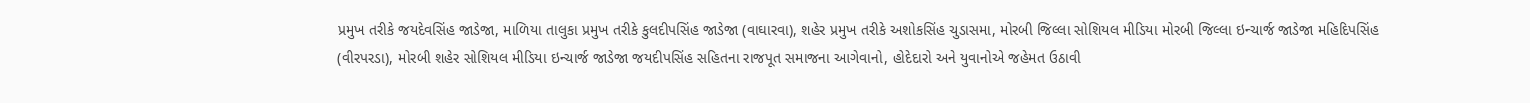પ્રમુખ તરીકે જયદેવસિંહ જાડેજા, માળિયા તાલુકા પ્રમુખ તરીકે કુલદીપસિંહ જાડેજા (વાઘારવા), શહેર પ્રમુખ તરીકે અશોકસિંહ ચુડાસમા, મોરબી જિલ્લા સોશિયલ મીડિયા મોરબી જિલ્લા ઇન્ચાર્જ જાડેજા મહિદિપસિંહ (વીરપરડા), મોરબી શહેર સોશિયલ મીડિયા ઇન્ચાર્જ જાડેજા જયદીપસિંહ સહિતના રાજપૂત સમાજના આગેવાનો, હોદેદારો અને યુવાનોએ જહેમત ઉઠાવી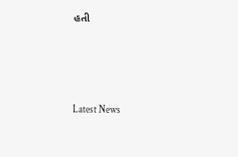હતી






Latest News